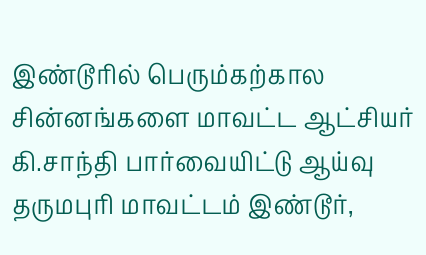இண்டூரில் பெரும்கற்கால சின்னங்களை மாவட்ட ஆட்சியர் கி.சாந்தி பார்வையிட்டு ஆய்வு
தருமபுரி மாவட்டம் இண்டூர்,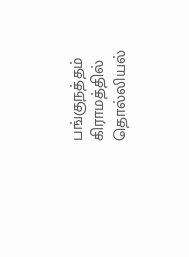பங்குநத்தம் கிராமத்தில் தொல்லியல்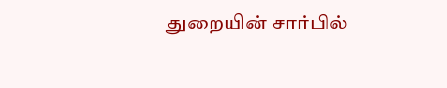துறையின் சார்பில்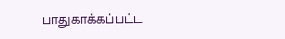பாதுகாக்கப்பட்ட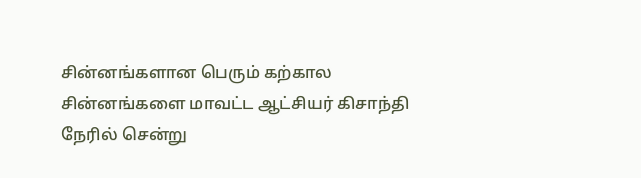சின்னங்களான பெரும் கற்கால சின்னங்களை மாவட்ட ஆட்சியர் கிசாந்தி நேரில் சென்று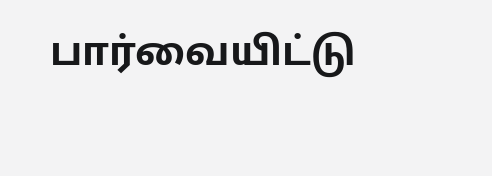பார்வையிட்டு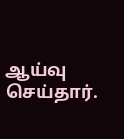ஆய்வு செய்தார்.